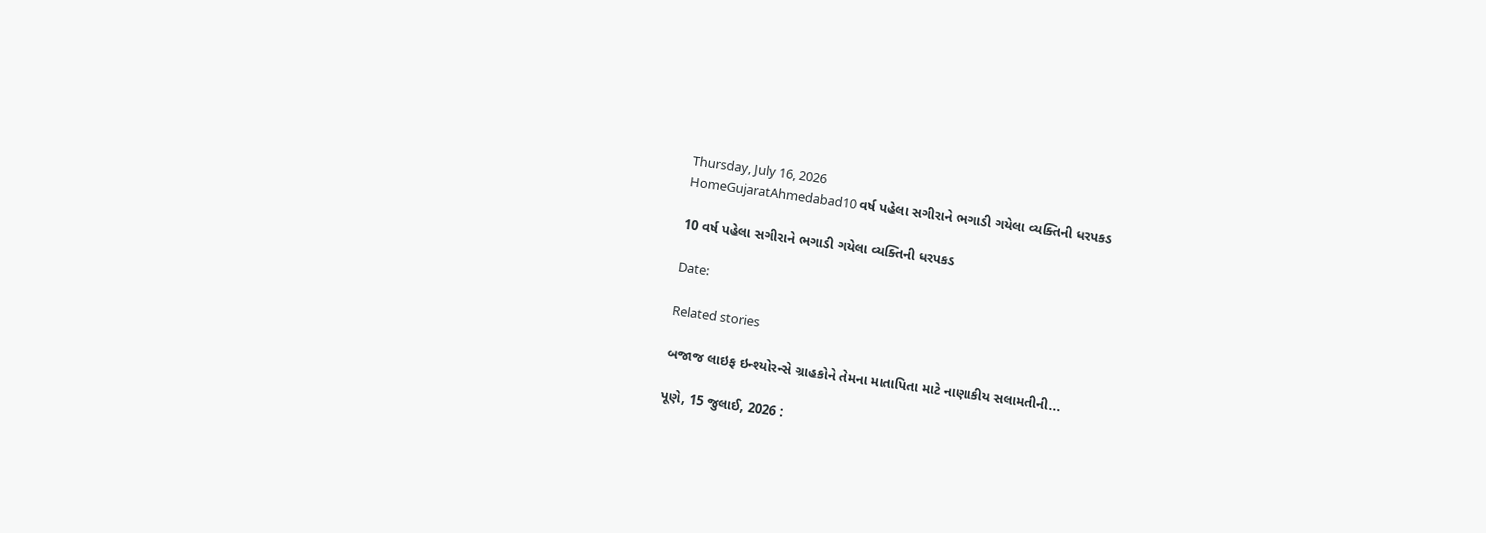Thursday, July 16, 2026
HomeGujaratAhmedabad10 વર્ષ પહેલા સગીરાને ભગાડી ગયેલા વ્યક્તિની ધરપકડ

10 વર્ષ પહેલા સગીરાને ભગાડી ગયેલા વ્યક્તિની ધરપકડ

Date:

Related stories

બજાજ લાઇફ ઇન્શ્યોરન્સે ગ્રાહકોને તેમના માતાપિતા માટે નાણાકીય સલામતીની...

પૂણે, 15 જુલાઈ, 2026 :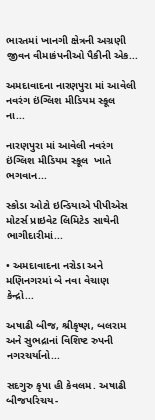ભારતમાં ખાનગી ક્ષેત્રની અગ્રણી જીવન વીમાકંપનીઓ પૈકીની એક...

અમદાવાદના નારણપુરા માં આવેલી નવરંગ ઇંગ્લિશ મીડિયમ સ્કૂલ  ના...

નારણપુરા માં આવેલી નવરંગ ઇંગ્લિશ મીડિયમ સ્કૂલ  ખાતે ભગવાન...

સ્કોડા ઓટો ઇન્ડિયાએ પીપીએસ મોટર્સ પ્રાઇવેટ લિમિટેડ સાથેની ભાગીદારીમાં...

• અમદાવાદના નરોડા અને મણિનગરમાં બે નવા વેચાણ કેન્દ્રો...

અષાઢી બીજ, શ્રીકૃષ્ણ, બલરામ અને સુભદ્રાનાં વિશિષ્ટ રુપની નગરચર્યાનો...

સદગુરુ કૃપા હી કેવલમ. અષાઢી બીજપરિચય-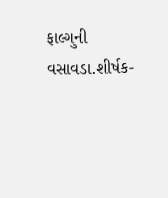ફાલ્ગુની વસાવડા.શીર્ષક-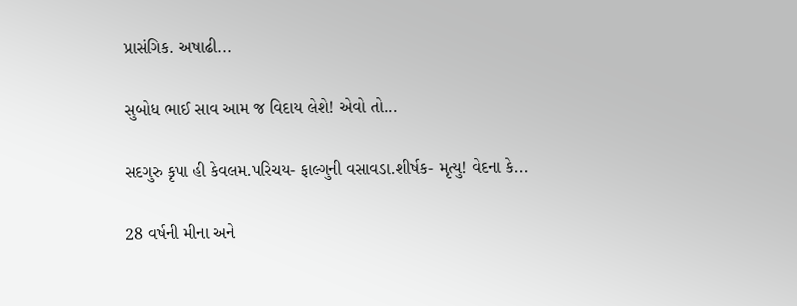પ્રાસંગિક. અષાઢી...

સુબોધ ભાઈ સાવ આમ જ વિદાય લેશે! એવો તો...

સદગુરુ કૃપા હી કેવલમ.પરિચય- ફાલ્ગુની વસાવડા.શીર્ષક- મૃત્યુ! વેદના કે...

28 વર્ષની મીના અને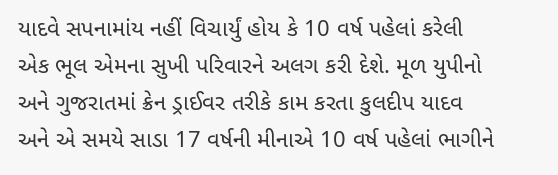યાદવે સપનામાંય નહીં વિચાર્યું હોય કે 10 વર્ષ પહેલાં કરેલી એક ભૂલ એમના સુખી પરિવારને અલગ કરી દેશે. મૂળ યુપીનો અને ગુજરાતમાં ક્રેન ડ્રાઈવર તરીકે કામ કરતા કુલદીપ યાદવ અને એ સમયે સાડા 17 વર્ષની મીનાએ 10 વર્ષ પહેલાં ભાગીને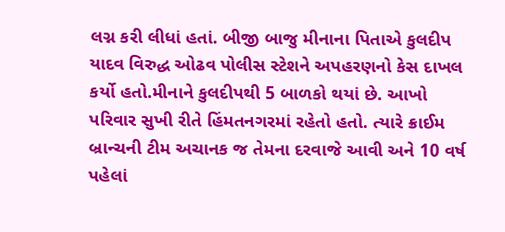લગ્ન કરી લીધાં હતાં. બીજી બાજુ મીનાના પિતાએ કુલદીપ યાદવ વિરુદ્ધ ઓઢવ પોલીસ સ્ટેશને અપહરણનો કેસ દાખલ કર્યો હતો.મીનાને કુલદીપથી 5 બાળકો થયાં છે. આખો પરિવાર સુખી રીતે હિંમતનગરમાં રહેતો હતો. ત્યારે ક્રાઈમ બ્રાન્ચની ટીમ અચાનક જ તેમના દરવાજે આવી અને 10 વર્ષ પહેલાં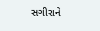સગીરાને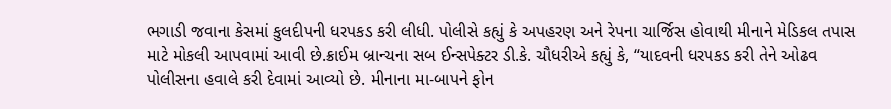ભગાડી જવાના કેસમાં કુલદીપની ધરપકડ કરી લીધી. પોલીસે કહ્યું કે અપહરણ અને રેપના ચાર્જિસ હોવાથી મીનાને મેડિકલ તપાસ માટે મોકલી આપવામાં આવી છે.ક્રાઈમ બ્રાન્ચના સબ ઈન્સપેક્ટર ડી.કે. ચૌધરીએ કહ્યું કે, “યાદવની ધરપકડ કરી તેને ઓઢવ પોલીસના હવાલે કરી દેવામાં આવ્યો છે. મીનાના મા-બાપને ફોન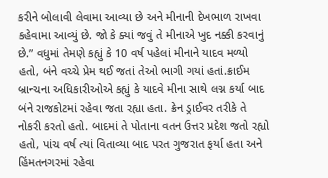કરીને બોલાવી લેવામા આવ્યા છે અને મીનાની દેખભાળ રાખવા કહેવામા આવ્યું છે. જો કે ક્યાં જવું તે મીનાએ ખુદ નક્કી કરવાનું છે.” વધુમાં તેમણે કહ્યું કે 10 વર્ષ પહેલાં મીનાને યાદવ મળ્યો હતો, બંને વચ્ચે પ્રેમ થઈ જતાં તેઓ ભાગી ગયાં હતાં.ક્રાઈમ બ્રાન્ચના અધિકારીઓએ કહ્યું કે યાદવે મીના સાથે લગ્ન કર્યા બાદ બંને રાજકોટમાં રહેવા જતા રહ્યા હતા. ક્રેન ડ્રાઈવર તરીકે તે નોકરી કરતો હતો. બાદમાં તે પોતાના વતન ઉત્તર પ્રદેશ જતો રહ્યો હતો, પાંચ વર્ષ ત્યાં વિતાવ્યા બાદ પરત ગુજરાત ફર્યા હતા અને હિંમતનગરમાં રહેવા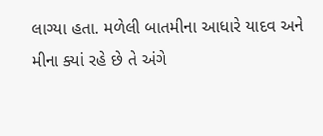લાગ્યા હતા. મળેલી બાતમીના આધારે યાદવ અને મીના ક્યાં રહે છે તે અંગે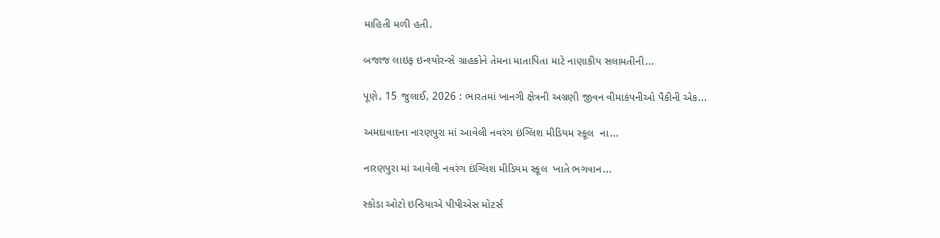માહિતી મળી હતી.

બજાજ લાઇફ ઇન્શ્યોરન્સે ગ્રાહકોને તેમના માતાપિતા માટે નાણાકીય સલામતીની...

પૂણે, 15 જુલાઈ, 2026 : ભારતમાં ખાનગી ક્ષેત્રની અગ્રણી જીવન વીમાકંપનીઓ પૈકીની એક...

અમદાવાદના નારણપુરા માં આવેલી નવરંગ ઇંગ્લિશ મીડિયમ સ્કૂલ  ના...

નારણપુરા માં આવેલી નવરંગ ઇંગ્લિશ મીડિયમ સ્કૂલ  ખાતે ભગવાન...

સ્કોડા ઓટો ઇન્ડિયાએ પીપીએસ મોટર્સ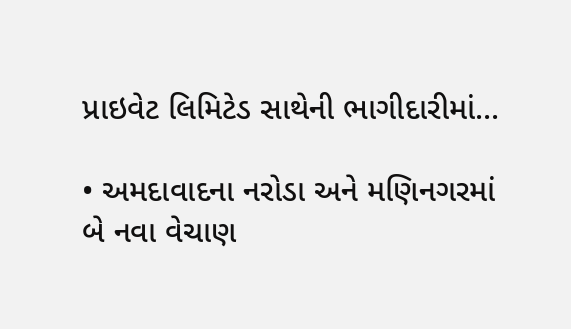પ્રાઇવેટ લિમિટેડ સાથેની ભાગીદારીમાં...

• અમદાવાદના નરોડા અને મણિનગરમાં બે નવા વેચાણ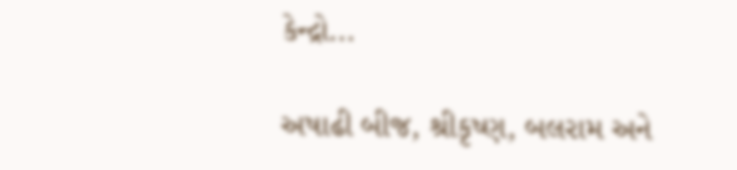કેન્દ્રો...

અષાઢી બીજ, શ્રીકૃષ્ણ, બલરામ અને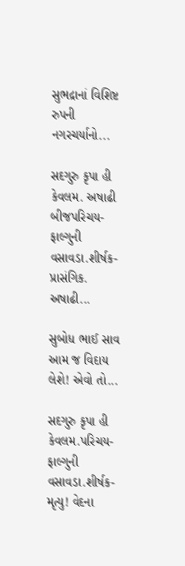સુભદ્રાનાં વિશિષ્ટ રુપની નગરચર્યાનો...

સદગુરુ કૃપા હી કેવલમ. અષાઢી બીજપરિચય- ફાલ્ગુની વસાવડા.શીર્ષક- પ્રાસંગિક. અષાઢી...

સુબોધ ભાઈ સાવ આમ જ વિદાય લેશે! એવો તો...

સદગુરુ કૃપા હી કેવલમ.પરિચય- ફાલ્ગુની વસાવડા.શીર્ષક- મૃત્યુ! વેદના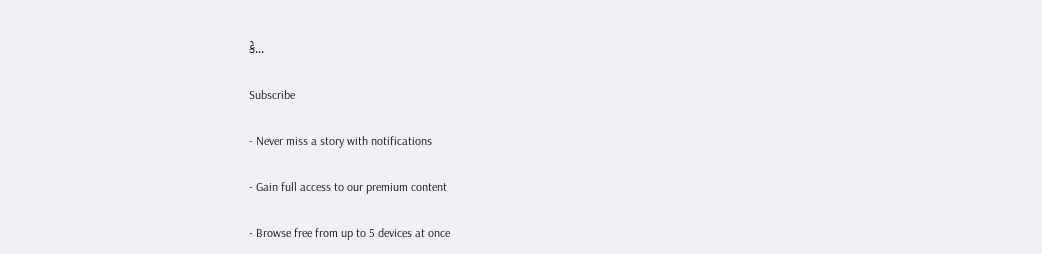કે...

Subscribe

- Never miss a story with notifications

- Gain full access to our premium content

- Browse free from up to 5 devices at once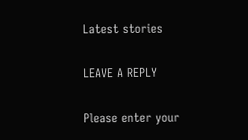Latest stories

LEAVE A REPLY

Please enter your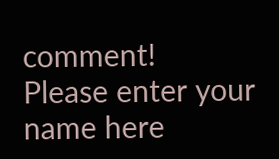comment!
Please enter your name here